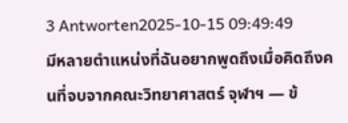3 Antworten2025-10-15 09:49:49
มีหลายตำแหน่งที่ฉันอยากพูดถึงเมื่อคิดถึงคนที่จบจากคณะวิทยาศาสตร์ จุฬาฯ — ข้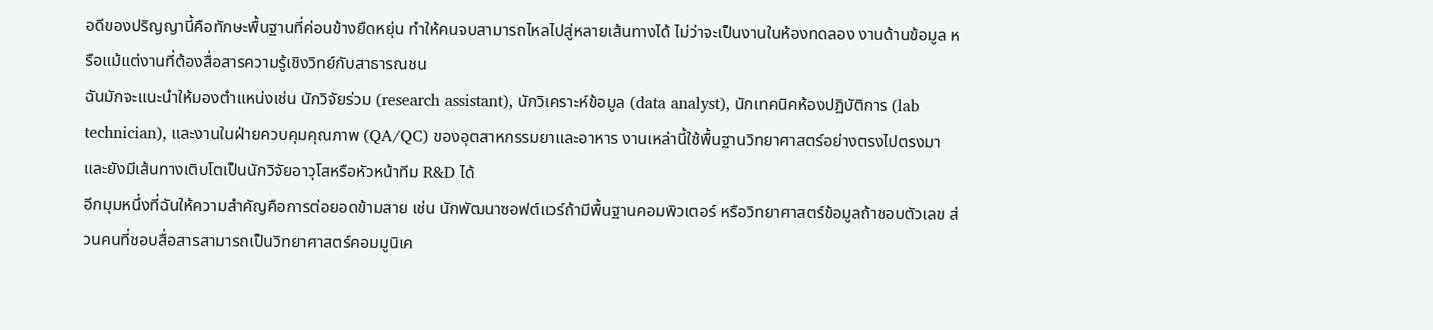อดีของปริญญานี้คือทักษะพื้นฐานที่ค่อนข้างยืดหยุ่น ทำให้คนจบสามารถไหลไปสู่หลายเส้นทางได้ ไม่ว่าจะเป็นงานในห้องทดลอง งานด้านข้อมูล หรือแม้แต่งานที่ต้องสื่อสารความรู้เชิงวิทย์กับสาธารณชน
ฉันมักจะแนะนำให้มองตำแหน่งเช่น นักวิจัยร่วม (research assistant), นักวิเคราะห์ข้อมูล (data analyst), นักเทคนิคห้องปฏิบัติการ (lab technician), และงานในฝ่ายควบคุมคุณภาพ (QA/QC) ของอุตสาหกรรมยาและอาหาร งานเหล่านี้ใช้พื้นฐานวิทยาศาสตร์อย่างตรงไปตรงมา และยังมีเส้นทางเติบโตเป็นนักวิจัยอาวุโสหรือหัวหน้าทีม R&D ได้
อีกมุมหนึ่งที่ฉันให้ความสำคัญคือการต่อยอดข้ามสาย เช่น นักพัฒนาซอฟต์แวร์ถ้ามีพื้นฐานคอมพิวเตอร์ หรือวิทยาศาสตร์ข้อมูลถ้าชอบตัวเลข ส่วนคนที่ชอบสื่อสารสามารถเป็นวิทยาศาสตร์คอมมูนิเค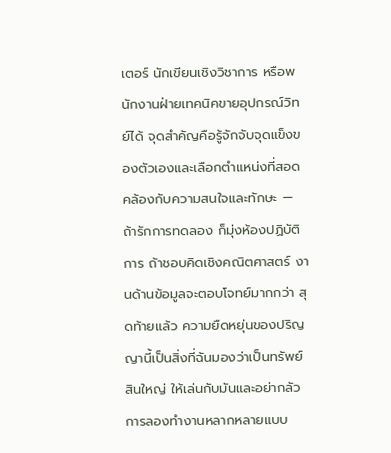เตอร์ นักเขียนเชิงวิชาการ หรือพนักงานฝ่ายเทคนิคขายอุปกรณ์วิทย์ได้ จุดสำคัญคือรู้จักจับจุดแข็งของตัวเองและเลือกตำแหน่งที่สอดคล้องกับความสนใจและทักษะ — ถ้ารักการทดลอง ก็มุ่งห้องปฏิบัติการ ถ้าชอบคิดเชิงคณิตศาสตร์ งานด้านข้อมูลจะตอบโจทย์มากกว่า สุดท้ายแล้ว ความยืดหยุ่นของปริญญานี้เป็นสิ่งที่ฉันมองว่าเป็นทรัพย์สินใหญ่ ให้เล่นกับมันและอย่ากลัวการลองทำงานหลากหลายแบบ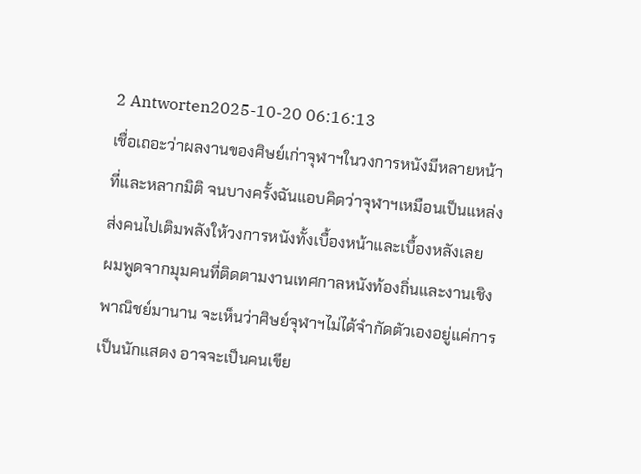2 Antworten2025-10-20 06:16:13
เชื่อเถอะว่าผลงานของศิษย์เก่าจุฬาฯในวงการหนังมีหลายหน้าที่และหลากมิติ จนบางครั้งฉันแอบคิดว่าจุฬาฯเหมือนเป็นแหล่งส่งคนไปเติมพลังให้วงการหนังทั้งเบื้องหน้าและเบื้องหลังเลย
ผมพูดจากมุมคนที่ติดตามงานเทศกาลหนังท้องถิ่นและงานเชิงพาณิชย์มานาน จะเห็นว่าศิษย์จุฬาฯไม่ได้จำกัดตัวเองอยู่แค่การเป็นนักแสดง อาจจะเป็นคนเขีย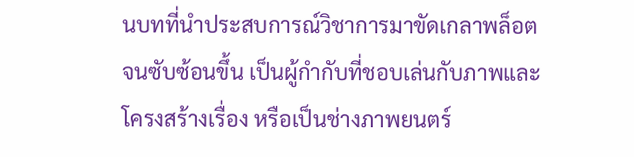นบทที่นำประสบการณ์วิชาการมาขัดเกลาพล็อตจนซับซ้อนขึ้น เป็นผู้กำกับที่ชอบเล่นกับภาพและโครงสร้างเรื่อง หรือเป็นช่างภาพยนตร์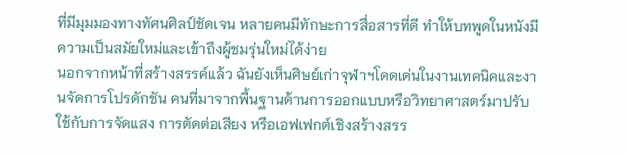ที่มีมุมมองทางทัศนศิลป์ชัดเจน หลายคนมีทักษะการสื่อสารที่ดี ทำให้บทพูดในหนังมีความเป็นสมัยใหม่และเข้าถึงผู้ชมรุ่นใหม่ได้ง่าย
นอกจากหน้าที่สร้างสรรค์แล้ว ฉันยังเห็นศิษย์เก่าจุฬาฯโดดเด่นในงานเทคนิคและงานจัดการโปรดักชัน คนที่มาจากพื้นฐานด้านการออกแบบหรือวิทยาศาสตร์มาปรับใช้กับการจัดแสง การตัดต่อเสียง หรือเอฟเฟกต์เชิงสร้างสรร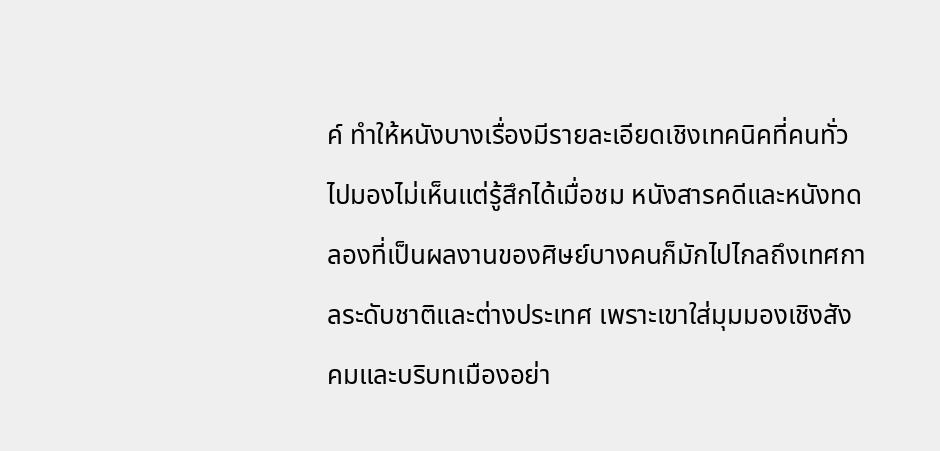ค์ ทำให้หนังบางเรื่องมีรายละเอียดเชิงเทคนิคที่คนทั่วไปมองไม่เห็นแต่รู้สึกได้เมื่อชม หนังสารคดีและหนังทดลองที่เป็นผลงานของศิษย์บางคนก็มักไปไกลถึงเทศกาลระดับชาติและต่างประเทศ เพราะเขาใส่มุมมองเชิงสังคมและบริบทเมืองอย่า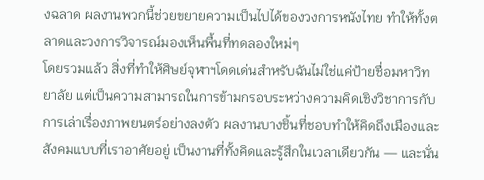งฉลาด ผลงานพวกนี้ช่วยขยายความเป็นไปได้ของวงการหนังไทย ทำให้ทั้งตลาดและวงการวิจารณ์มองเห็นพื้นที่ทดลองใหม่ๆ
โดยรวมแล้ว สิ่งที่ทำให้ศิษย์จุฬาฯโดดเด่นสำหรับฉันไม่ใช่แค่ป้ายชื่อมหาวิทยาลัย แต่เป็นความสามารถในการข้ามกรอบระหว่างความคิดเชิงวิชาการกับการเล่าเรื่องภาพยนตร์อย่างลงตัว ผลงานบางชิ้นที่ชอบทำให้คิดถึงเมืองและสังคมแบบที่เราอาศัยอยู่ เป็นงานที่ทั้งคิดและรู้สึกในเวลาเดียวกัน — และนั่น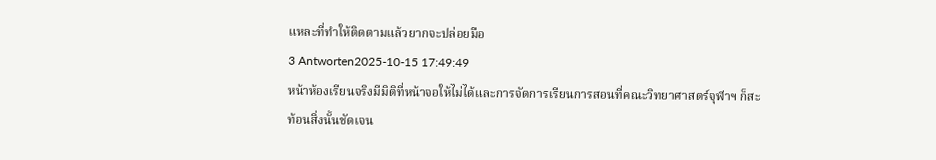แหละที่ทำให้ติดตามแล้วยากจะปล่อยมือ
3 Antworten2025-10-15 17:49:49
หน้าห้องเรียนจริงมีมิติที่หน้าจอให้ไม่ได้และการจัดการเรียนการสอนที่คณะวิทยาศาสตร์จุฬาฯ ก็สะท้อนสิ่งนั้นชัดเจน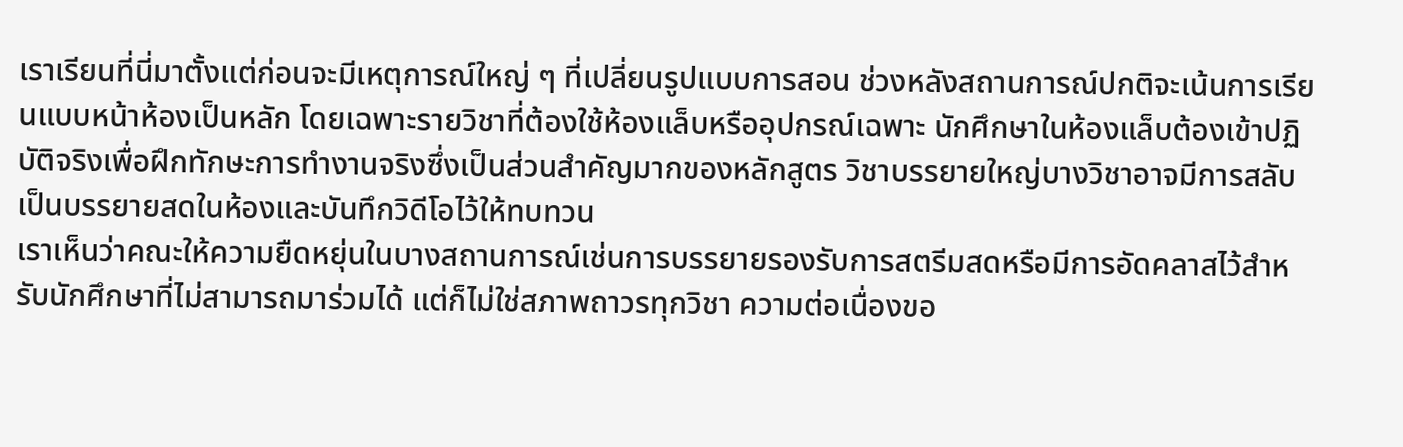เราเรียนที่นี่มาตั้งแต่ก่อนจะมีเหตุการณ์ใหญ่ ๆ ที่เปลี่ยนรูปแบบการสอน ช่วงหลังสถานการณ์ปกติจะเน้นการเรียนแบบหน้าห้องเป็นหลัก โดยเฉพาะรายวิชาที่ต้องใช้ห้องแล็บหรืออุปกรณ์เฉพาะ นักศึกษาในห้องแล็บต้องเข้าปฏิบัติจริงเพื่อฝึกทักษะการทำงานจริงซึ่งเป็นส่วนสำคัญมากของหลักสูตร วิชาบรรยายใหญ่บางวิชาอาจมีการสลับเป็นบรรยายสดในห้องและบันทึกวิดีโอไว้ให้ทบทวน
เราเห็นว่าคณะให้ความยืดหยุ่นในบางสถานการณ์เช่นการบรรยายรองรับการสตรีมสดหรือมีการอัดคลาสไว้สำหรับนักศึกษาที่ไม่สามารถมาร่วมได้ แต่ก็ไม่ใช่สภาพถาวรทุกวิชา ความต่อเนื่องขอ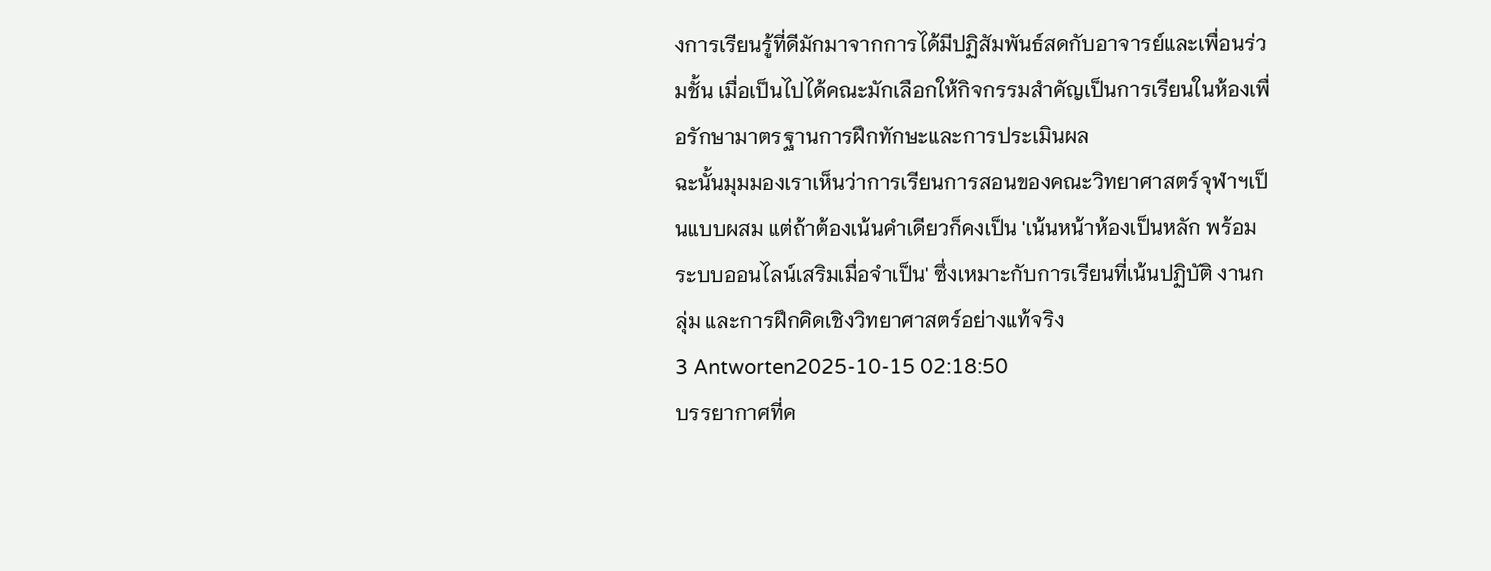งการเรียนรู้ที่ดีมักมาจากการได้มีปฏิสัมพันธ์สดกับอาจารย์และเพื่อนร่วมชั้น เมื่อเป็นไปได้คณะมักเลือกให้กิจกรรมสำคัญเป็นการเรียนในห้องเพื่อรักษามาตรฐานการฝึกทักษะและการประเมินผล
ฉะนั้นมุมมองเราเห็นว่าการเรียนการสอนของคณะวิทยาศาสตร์จุฬาฯเป็นแบบผสม แต่ถ้าต้องเน้นคำเดียวก็คงเป็น 'เน้นหน้าห้องเป็นหลัก พร้อมระบบออนไลน์เสริมเมื่อจำเป็น' ซึ่งเหมาะกับการเรียนที่เน้นปฏิบัติ งานกลุ่ม และการฝึกคิดเชิงวิทยาศาสตร์อย่างแท้จริง
3 Antworten2025-10-15 02:18:50
บรรยากาศที่ค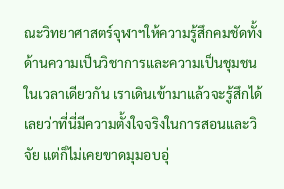ณะวิทยาศาสตร์จุฬาฯให้ความรู้สึกคมชัดทั้งด้านความเป็นวิชาการและความเป็นชุมชนในเวลาเดียวกัน เราเดินเข้ามาแล้วจะรู้สึกได้เลยว่าที่นี่มีความตั้งใจจริงในการสอนและวิจัย แต่ก็ไม่เคยขาดมุมอบอุ่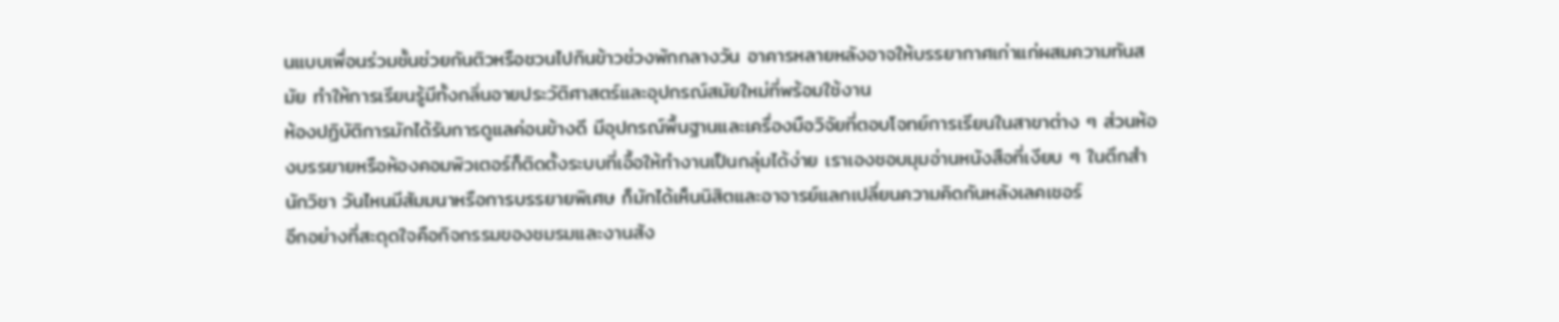นแบบเพื่อนร่วมชั้นช่วยกันติวหรือชวนไปกินข้าวช่วงพักกลางวัน อาคารหลายหลังอาจให้บรรยากาศเก่าแก่ผสมความทันสมัย ทำให้การเรียนรู้มีทั้งกลิ่นอายประวัติศาสตร์และอุปกรณ์สมัยใหม่ที่พร้อมใช้งาน
ห้องปฏิบัติการมักได้รับการดูแลค่อนข้างดี มีอุปกรณ์พื้นฐานและเครื่องมือวิจัยที่ตอบโจทย์การเรียนในสาขาต่าง ๆ ส่วนห้องบรรยายหรือห้องคอมพิวเตอร์ก็ติดตั้งระบบที่เอื้อให้ทำงานเป็นกลุ่มได้ง่าย เราเองชอบมุมอ่านหนังสือที่เงียบ ๆ ในตึกสำนักวิชา วันไหนมีสัมมนาหรือการบรรยายพิเศษ ก็มักได้เห็นนิสิตและอาจารย์แลกเปลี่ยนความคิดกันหลังเลคเชอร์
อีกอย่างที่สะดุดใจคือกิจกรรมของชมรมและงานสัง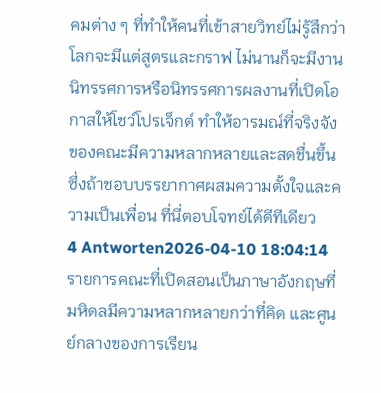คมต่าง ๆ ที่ทำให้คนที่เข้าสายวิทย์ไม่รู้สึกว่าโลกจะมีแต่สูตรและกราฟ ไม่นานก็จะมีงานนิทรรศการหรือนิทรรศการผลงานที่เปิดโอกาสให้โชว์โปรเจ็กต์ ทำให้อารมณ์ที่จริงจังของคณะมีความหลากหลายและสดชื่นขึ้น ซึ่งถ้าชอบบรรยากาศผสมความตั้งใจและความเป็นเพื่อน ที่นี่ตอบโจทย์ได้ดีทีเดียว
4 Antworten2026-04-10 18:04:14
รายการคณะที่เปิดสอนเป็นภาษาอังกฤษที่มหิดลมีความหลากหลายกว่าที่คิด และศูนย์กลางของการเรียน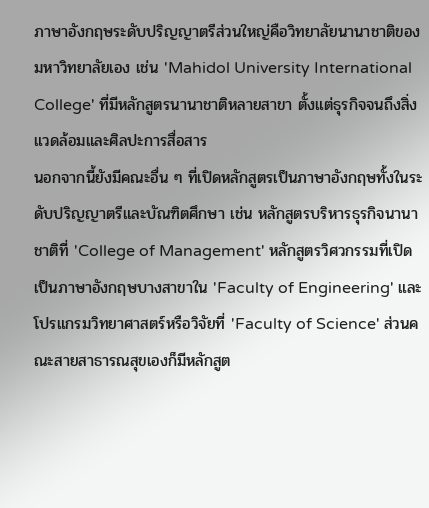ภาษาอังกฤษระดับปริญญาตรีส่วนใหญ่คือวิทยาลัยนานาชาติของมหาวิทยาลัยเอง เช่น 'Mahidol University International College' ที่มีหลักสูตรนานาชาติหลายสาขา ตั้งแต่ธุรกิจจนถึงสิ่งแวดล้อมและศิลปะการสื่อสาร
นอกจากนี้ยังมีคณะอื่น ๆ ที่เปิดหลักสูตรเป็นภาษาอังกฤษทั้งในระดับปริญญาตรีและบัณฑิตศึกษา เช่น หลักสูตรบริหารธุรกิจนานาชาติที่ 'College of Management' หลักสูตรวิศวกรรมที่เปิดเป็นภาษาอังกฤษบางสาขาใน 'Faculty of Engineering' และโปรแกรมวิทยาศาสตร์หรือวิจัยที่ 'Faculty of Science' ส่วนคณะสายสาธารณสุขเองก็มีหลักสูต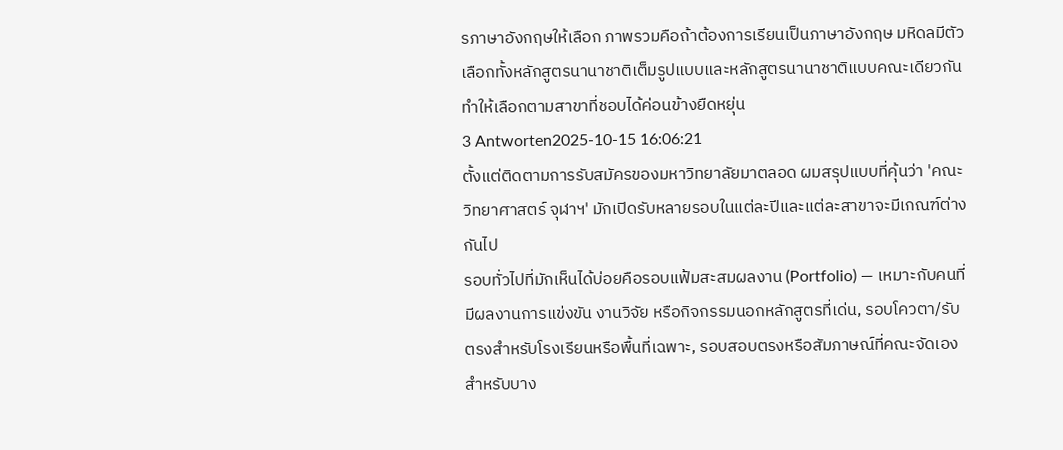รภาษาอังกฤษให้เลือก ภาพรวมคือถ้าต้องการเรียนเป็นภาษาอังกฤษ มหิดลมีตัวเลือกทั้งหลักสูตรนานาชาติเต็มรูปแบบและหลักสูตรนานาชาติแบบคณะเดียวกัน ทำให้เลือกตามสาขาที่ชอบได้ค่อนข้างยืดหยุ่น
3 Antworten2025-10-15 16:06:21
ตั้งแต่ติดตามการรับสมัครของมหาวิทยาลัยมาตลอด ผมสรุปแบบที่คุ้นว่า 'คณะวิทยาศาสตร์ จุฬาฯ' มักเปิดรับหลายรอบในแต่ละปีและแต่ละสาขาจะมีเกณฑ์ต่างกันไป
รอบทั่วไปที่มักเห็นได้บ่อยคือรอบแฟ้มสะสมผลงาน (Portfolio) — เหมาะกับคนที่มีผลงานการแข่งขัน งานวิจัย หรือกิจกรรมนอกหลักสูตรที่เด่น, รอบโควตา/รับตรงสำหรับโรงเรียนหรือพื้นที่เฉพาะ, รอบสอบตรงหรือสัมภาษณ์ที่คณะจัดเองสำหรับบาง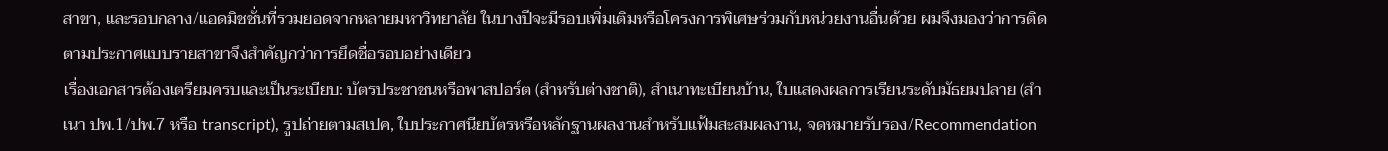สาขา, และรอบกลาง/แอดมิชชั่นที่รวมยอดจากหลายมหาวิทยาลัย ในบางปีจะมีรอบเพิ่มเติมหรือโครงการพิเศษร่วมกับหน่วยงานอื่นด้วย ผมจึงมองว่าการติดตามประกาศแบบรายสาขาจึงสำคัญกว่าการยึดชื่อรอบอย่างเดียว
เรื่องเอกสารต้องเตรียมครบและเป็นระเบียบ: บัตรประชาชนหรือพาสปอร์ต (สำหรับต่างชาติ), สำเนาทะเบียนบ้าน, ใบแสดงผลการเรียนระดับมัธยมปลาย (สำเนา ปพ.1/ปพ.7 หรือ transcript), รูปถ่ายตามสเปค, ใบประกาศนียบัตรหรือหลักฐานผลงานสำหรับแฟ้มสะสมผลงาน, จดหมายรับรอง/Recommendation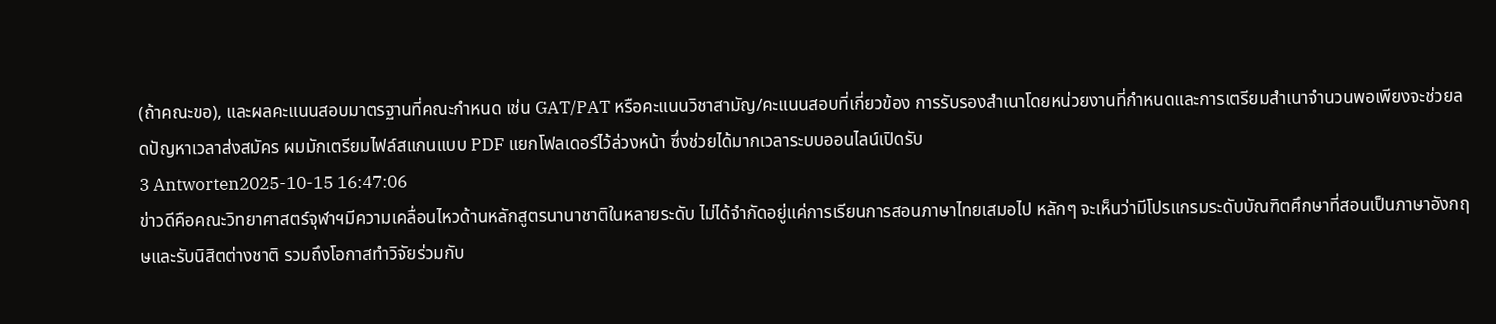(ถ้าคณะขอ), และผลคะแนนสอบมาตรฐานที่คณะกำหนด เช่น GAT/PAT หรือคะแนนวิชาสามัญ/คะแนนสอบที่เกี่ยวข้อง การรับรองสำเนาโดยหน่วยงานที่กำหนดและการเตรียมสำเนาจำนวนพอเพียงจะช่วยลดปัญหาเวลาส่งสมัคร ผมมักเตรียมไฟล์สแกนแบบ PDF แยกโฟลเดอร์ไว้ล่วงหน้า ซึ่งช่วยได้มากเวลาระบบออนไลน์เปิดรับ
3 Antworten2025-10-15 16:47:06
ข่าวดีคือคณะวิทยาศาสตร์จุฬาฯมีความเคลื่อนไหวด้านหลักสูตรนานาชาติในหลายระดับ ไม่ได้จำกัดอยู่แค่การเรียนการสอนภาษาไทยเสมอไป หลักๆ จะเห็นว่ามีโปรแกรมระดับบัณฑิตศึกษาที่สอนเป็นภาษาอังกฤษและรับนิสิตต่างชาติ รวมถึงโอกาสทำวิจัยร่วมกับ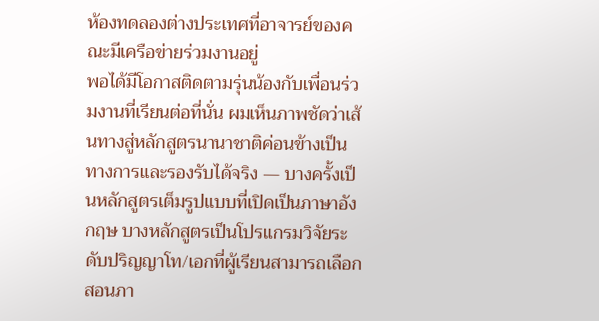ห้องทดลองต่างประเทศที่อาจารย์ของคณะมีเครือข่ายร่วมงานอยู่
พอได้มีโอกาสติดตามรุ่นน้องกับเพื่อนร่วมงานที่เรียนต่อที่นั่น ผมเห็นภาพชัดว่าเส้นทางสู่หลักสูตรนานาชาติค่อนข้างเป็นทางการและรองรับได้จริง — บางครั้งเป็นหลักสูตรเต็มรูปแบบที่เปิดเป็นภาษาอังกฤษ บางหลักสูตรเป็นโปรแกรมวิจัยระดับปริญญาโท/เอกที่ผู้เรียนสามารถเลือกสอนภา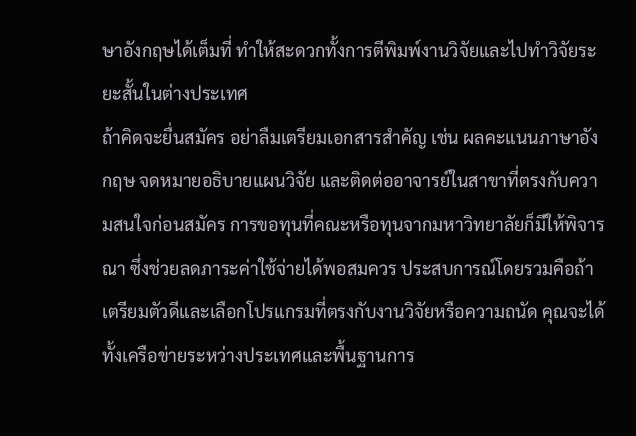ษาอังกฤษได้เต็มที่ ทำให้สะดวกทั้งการตีพิมพ์งานวิจัยและไปทำวิจัยระยะสั้นในต่างประเทศ
ถ้าคิดจะยื่นสมัคร อย่าลืมเตรียมเอกสารสำคัญ เช่น ผลคะแนนภาษาอังกฤษ จดหมายอธิบายแผนวิจัย และติดต่ออาจารย์ในสาขาที่ตรงกับความสนใจก่อนสมัคร การขอทุนที่คณะหรือทุนจากมหาวิทยาลัยก็มีให้พิจารณา ซึ่งช่วยลดภาระค่าใช้จ่ายได้พอสมควร ประสบการณ์โดยรวมคือถ้าเตรียมตัวดีและเลือกโปรแกรมที่ตรงกับงานวิจัยหรือความถนัด คุณจะได้ทั้งเครือข่ายระหว่างประเทศและพื้นฐานการ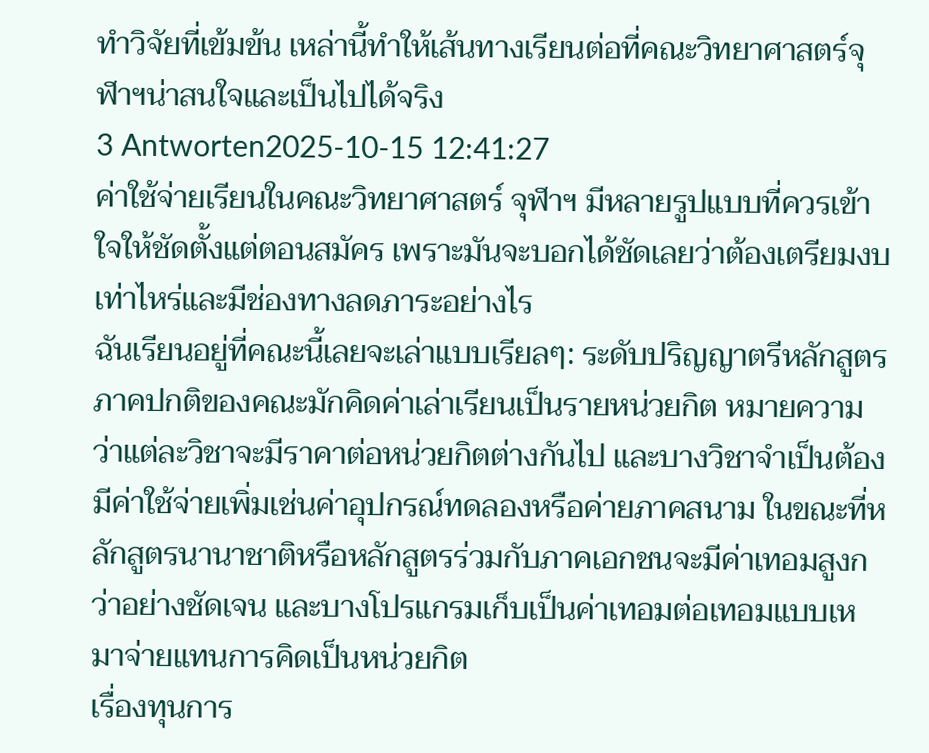ทำวิจัยที่เข้มข้น เหล่านี้ทำให้เส้นทางเรียนต่อที่คณะวิทยาศาสตร์จุฬาฯน่าสนใจและเป็นไปได้จริง
3 Antworten2025-10-15 12:41:27
ค่าใช้จ่ายเรียนในคณะวิทยาศาสตร์ จุฬาฯ มีหลายรูปแบบที่ควรเข้าใจให้ชัดตั้งแต่ตอนสมัคร เพราะมันจะบอกได้ชัดเลยว่าต้องเตรียมงบเท่าไหร่และมีช่องทางลดภาระอย่างไร
ฉันเรียนอยู่ที่คณะนี้เลยจะเล่าแบบเรียลๆ: ระดับปริญญาตรีหลักสูตรภาคปกติของคณะมักคิดค่าเล่าเรียนเป็นรายหน่วยกิต หมายความว่าแต่ละวิชาจะมีราคาต่อหน่วยกิตต่างกันไป และบางวิชาจำเป็นต้องมีค่าใช้จ่ายเพิ่มเช่นค่าอุปกรณ์ทดลองหรือค่ายภาคสนาม ในขณะที่หลักสูตรนานาชาติหรือหลักสูตรร่วมกับภาคเอกชนจะมีค่าเทอมสูงกว่าอย่างชัดเจน และบางโปรแกรมเก็บเป็นค่าเทอมต่อเทอมแบบเหมาจ่ายแทนการคิดเป็นหน่วยกิต
เรื่องทุนการ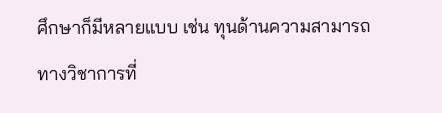ศึกษาก็มีหลายแบบ เช่น ทุนด้านความสามารถทางวิชาการที่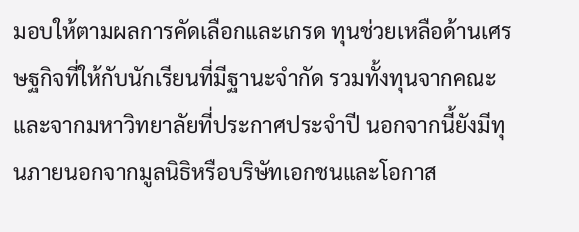มอบให้ตามผลการคัดเลือกและเกรด ทุนช่วยเหลือด้านเศรษฐกิจที่ให้กับนักเรียนที่มีฐานะจำกัด รวมทั้งทุนจากคณะและจากมหาวิทยาลัยที่ประกาศประจำปี นอกจากนี้ยังมีทุนภายนอกจากมูลนิธิหรือบริษัทเอกชนและโอกาส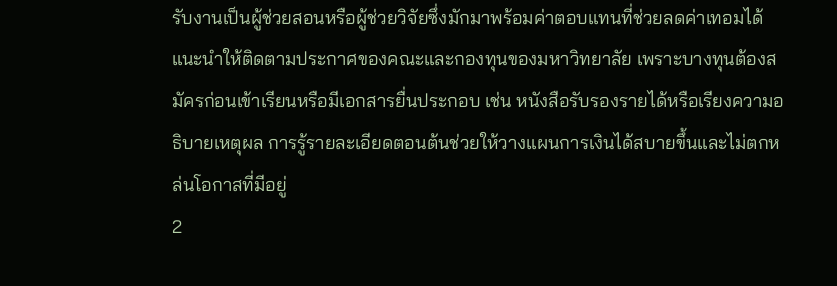รับงานเป็นผู้ช่วยสอนหรือผู้ช่วยวิจัยซึ่งมักมาพร้อมค่าตอบแทนที่ช่วยลดค่าเทอมได้ แนะนำให้ติดตามประกาศของคณะและกองทุนของมหาวิทยาลัย เพราะบางทุนต้องสมัครก่อนเข้าเรียนหรือมีเอกสารยื่นประกอบ เช่น หนังสือรับรองรายได้หรือเรียงความอธิบายเหตุผล การรู้รายละเอียดตอนต้นช่วยให้วางแผนการเงินได้สบายขึ้นและไม่ตกหล่นโอกาสที่มีอยู่
2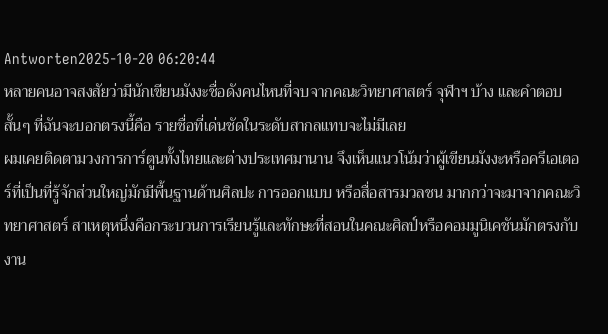Antworten2025-10-20 06:20:44
หลายคนอาจสงสัยว่ามีนักเขียนมังงะชื่อดังคนไหนที่จบจากคณะวิทยาศาสตร์ จุฬาฯ บ้าง และคำตอบสั้นๆ ที่ฉันจะบอกตรงนี้คือ รายชื่อที่เด่นชัดในระดับสากลแทบจะไม่มีเลย
ผมเคยติดตามวงการการ์ตูนทั้งไทยและต่างประเทศมานาน จึงเห็นแนวโน้มว่าผู้เขียนมังงะหรือครีเอเตอร์ที่เป็นที่รู้จักส่วนใหญ่มักมีพื้นฐานด้านศิลปะ การออกแบบ หรือสื่อสารมวลชน มากกว่าจะมาจากคณะวิทยาศาสตร์ สาเหตุหนึ่งคือกระบวนการเรียนรู้และทักษะที่สอนในคณะศิลป์หรือคอมมูนิเคชันมักตรงกับงาน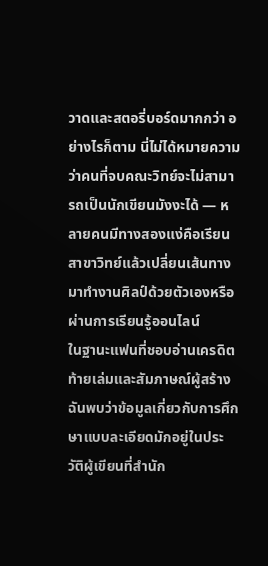วาดและสตอรี่บอร์ดมากกว่า อย่างไรก็ตาม นี่ไม่ได้หมายความว่าคนที่จบคณะวิทย์จะไม่สามารถเป็นนักเขียนมังงะได้ — หลายคนมีทางสองแง่คือเรียนสาขาวิทย์แล้วเปลี่ยนเส้นทางมาทำงานศิลป์ด้วยตัวเองหรือผ่านการเรียนรู้ออนไลน์
ในฐานะแฟนที่ชอบอ่านเครดิตท้ายเล่มและสัมภาษณ์ผู้สร้าง ฉันพบว่าข้อมูลเกี่ยวกับการศึกษาแบบละเอียดมักอยู่ในประวัติผู้เขียนที่สำนัก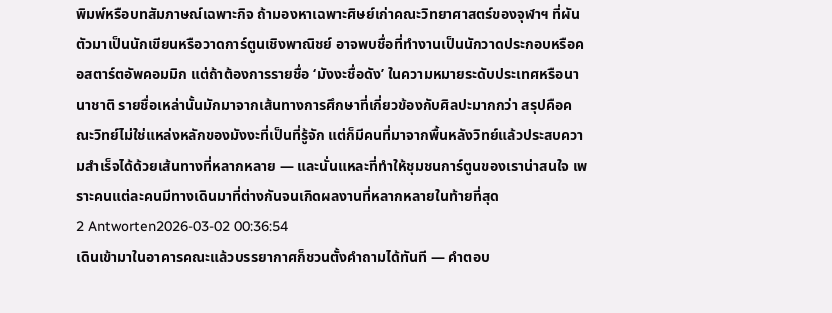พิมพ์หรือบทสัมภาษณ์เฉพาะกิจ ถ้ามองหาเฉพาะศิษย์เก่าคณะวิทยาศาสตร์ของจุฬาฯ ที่ผันตัวมาเป็นนักเขียนหรือวาดการ์ตูนเชิงพาณิชย์ อาจพบชื่อที่ทำงานเป็นนักวาดประกอบหรือคอสตาร์ตอัพคอมมิก แต่ถ้าต้องการรายชื่อ ‘มังงะชื่อดัง’ ในความหมายระดับประเทศหรือนานาชาติ รายชื่อเหล่านั้นมักมาจากเส้นทางการศึกษาที่เกี่ยวข้องกับศิลปะมากกว่า สรุปคือคณะวิทย์ไม่ใช่แหล่งหลักของมังงะที่เป็นที่รู้จัก แต่ก็มีคนที่มาจากพื้นหลังวิทย์แล้วประสบความสำเร็จได้ด้วยเส้นทางที่หลากหลาย — และนั่นแหละที่ทำให้ชุมชนการ์ตูนของเราน่าสนใจ เพราะคนแต่ละคนมีทางเดินมาที่ต่างกันจนเกิดผลงานที่หลากหลายในท้ายที่สุด
2 Antworten2026-03-02 00:36:54
เดินเข้ามาในอาคารคณะแล้วบรรยากาศก็ชวนตั้งคำถามได้ทันที — คำตอบ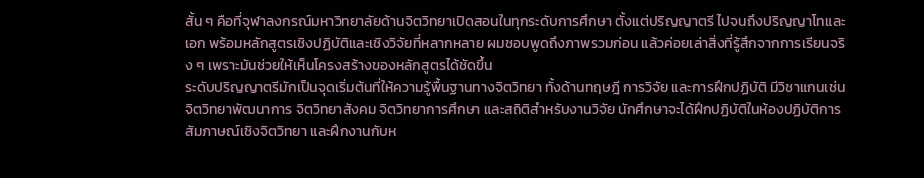สั้น ๆ คือที่จุฬาลงกรณ์มหาวิทยาลัยด้านจิตวิทยาเปิดสอนในทุกระดับการศึกษา ตั้งแต่ปริญญาตรี ไปจนถึงปริญญาโทและเอก พร้อมหลักสูตรเชิงปฏิบัติและเชิงวิจัยที่หลากหลาย ผมชอบพูดถึงภาพรวมก่อน แล้วค่อยเล่าสิ่งที่รู้สึกจากการเรียนจริง ๆ เพราะมันช่วยให้เห็นโครงสร้างของหลักสูตรได้ชัดขึ้น
ระดับปริญญาตรีมักเป็นจุดเริ่มต้นที่ให้ความรู้พื้นฐานทางจิตวิทยา ทั้งด้านทฤษฎี การวิจัย และการฝึกปฏิบัติ มีวิชาแกนเช่น จิตวิทยาพัฒนาการ จิตวิทยาสังคม จิตวิทยาการศึกษา และสถิติสำหรับงานวิจัย นักศึกษาจะได้ฝึกปฏิบัติในห้องปฏิบัติการ สัมภาษณ์เชิงจิตวิทยา และฝึกงานกับห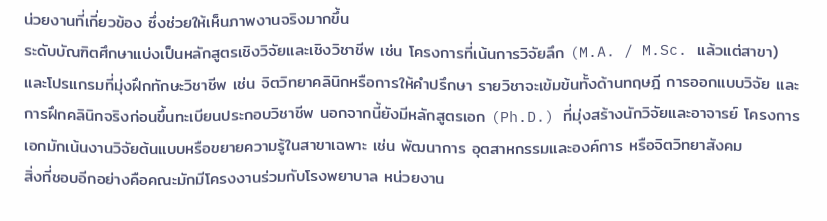น่วยงานที่เกี่ยวข้อง ซึ่งช่วยให้เห็นภาพงานจริงมากขึ้น
ระดับบัณฑิตศึกษาแบ่งเป็นหลักสูตรเชิงวิจัยและเชิงวิชาชีพ เช่น โครงการที่เน้นการวิจัยลึก (M.A. / M.Sc. แล้วแต่สาขา) และโปรแกรมที่มุ่งฝึกทักษะวิชาชีพ เช่น จิตวิทยาคลินิกหรือการให้คำปรึกษา รายวิชาจะเข้มข้นทั้งด้านทฤษฎี การออกแบบวิจัย และการฝึกคลินิกจริงก่อนขึ้นทะเบียนประกอบวิชาชีพ นอกจากนี้ยังมีหลักสูตรเอก (Ph.D.) ที่มุ่งสร้างนักวิจัยและอาจารย์ โครงการเอกมักเน้นงานวิจัยต้นแบบหรือขยายความรู้ในสาขาเฉพาะ เช่น พัฒนาการ อุตสาหกรรมและองค์การ หรือจิตวิทยาสังคม
สิ่งที่ชอบอีกอย่างคือคณะมักมีโครงงานร่วมกับโรงพยาบาล หน่วยงาน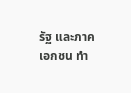รัฐ และภาคเอกชน ทำ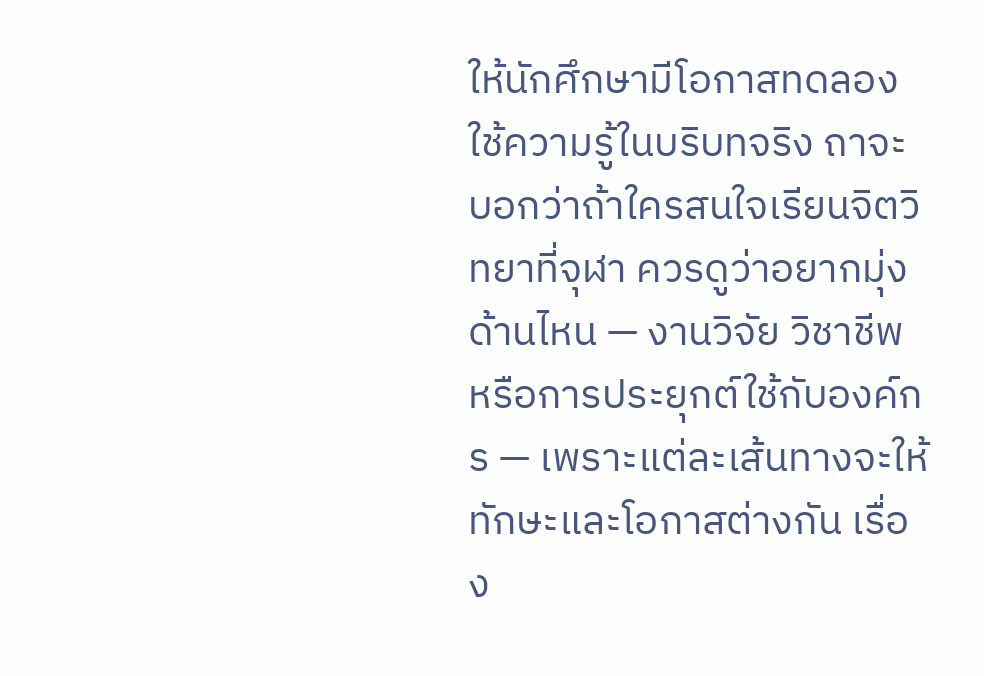ให้นักศึกษามีโอกาสทดลองใช้ความรู้ในบริบทจริง ถาจะบอกว่าถ้าใครสนใจเรียนจิตวิทยาที่จุฬา ควรดูว่าอยากมุ่งด้านไหน — งานวิจัย วิชาชีพ หรือการประยุกต์ใช้กับองค์กร — เพราะแต่ละเส้นทางจะให้ทักษะและโอกาสต่างกัน เรื่อง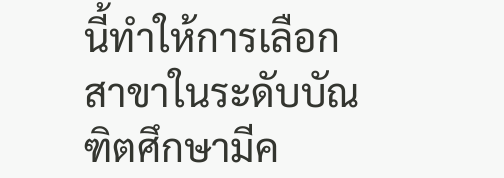นี้ทำให้การเลือกสาขาในระดับบัณฑิตศึกษามีค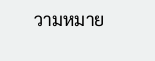วามหมาย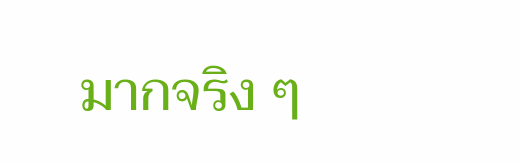มากจริง ๆ